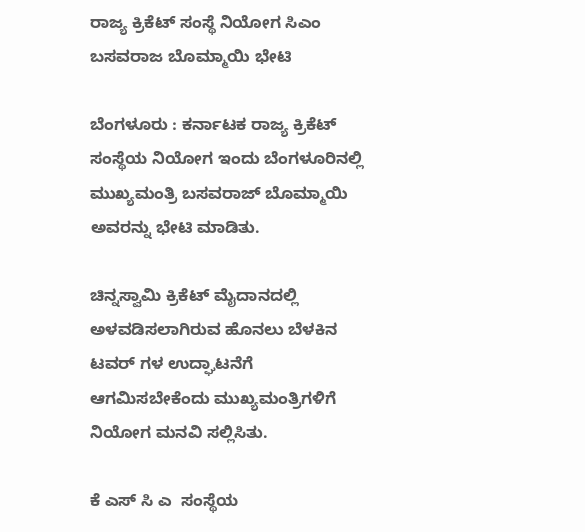ರಾಜ್ಯ ಕ್ರಿಕೆಟ್ ಸಂಸ್ಥೆ ನಿಯೋಗ ಸಿಎಂ ಬಸವರಾಜ ಬೊಮ್ಮಾಯಿ ಭೇಟಿ

ಬೆಂಗಳೂರು : ಕರ್ನಾಟಕ ರಾಜ್ಯ ಕ್ರಿಕೆಟ್ ಸಂಸ್ಥೆಯ ನಿಯೋಗ ಇಂದು ಬೆಂಗಳೂರಿನಲ್ಲಿ ಮುಖ್ಯಮಂತ್ರಿ ಬಸವರಾಜ್ ಬೊಮ್ಮಾಯಿ ಅವರನ್ನು ಭೇಟಿ ಮಾಡಿತು.

ಚಿನ್ನಸ್ವಾಮಿ ಕ್ರಿಕೆಟ್ ಮೈದಾನದಲ್ಲಿ ಅಳವಡಿಸಲಾಗಿರುವ ಹೊನಲು ಬೆಳಕಿನ ಟವರ್ ಗಳ ಉದ್ಘಾಟನೆಗೆ ಆಗಮಿಸಬೇಕೆಂದು ಮುಖ್ಯಮಂತ್ರಿಗಳಿಗೆ ನಿಯೋಗ ಮನವಿ ಸಲ್ಲಿಸಿತು.

ಕೆ ಎಸ್ ಸಿ ಎ  ಸಂಸ್ಥೆಯ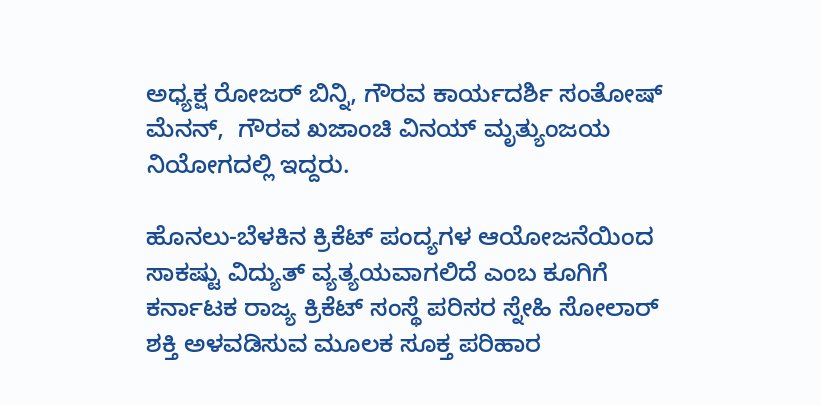ಅಧ್ಯಕ್ಷ ರೋಜರ್ ಬಿನ್ನಿ, ಗೌರವ ಕಾರ್ಯದರ್ಶಿ ಸಂತೋಷ್ ಮೆನನ್,  ಗೌರವ ಖಜಾಂಚಿ ವಿನಯ್ ಮೃತ್ಯುಂಜಯ ನಿಯೋಗದಲ್ಲಿ ಇದ್ದರು.

ಹೊನಲು-ಬೆಳಕಿನ ಕ್ರಿಕೆಟ್ ಪಂದ್ಯಗಳ ಆಯೋಜನೆಯಿಂದ ಸಾಕಷ್ಟು ವಿದ್ಯುತ್ ವ್ಯತ್ಯಯವಾಗಲಿದೆ ಎಂಬ ಕೂಗಿಗೆ ಕರ್ನಾಟಕ ರಾಜ್ಯ ಕ್ರಿಕೆಟ್ ಸಂಸ್ಥೆ ಪರಿಸರ ಸ್ನೇಹಿ ಸೋಲಾರ್ ಶಕ್ತಿ ಅಳವಡಿಸುವ ಮೂಲಕ ಸೂಕ್ತ ಪರಿಹಾರ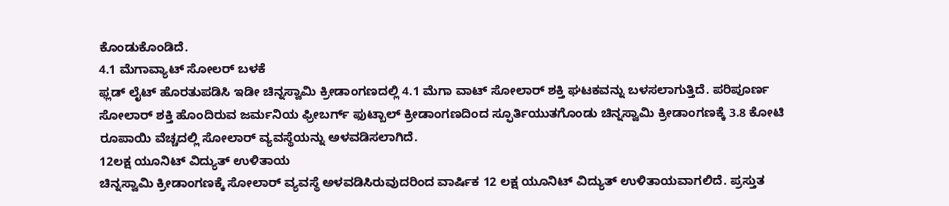ಕೊಂಡುಕೊಂಡಿದೆ.
4.1 ಮೆಗಾವ್ಯಾಟ್ ಸೋಲರ್ ಬಳಕೆ
ಫ್ಲಡ್ ಲೈಟ್ ಹೊರತುಪಡಿಸಿ ಇಡೀ ಚಿನ್ನಸ್ವಾಮಿ ಕ್ರೀಡಾಂಗಣದಲ್ಲಿ 4.1 ಮೆಗಾ ವಾಟ್ ಸೋಲಾರ್ ಶಕ್ತಿ ಘಟಕವನ್ನು ಬಳಸಲಾಗುತ್ತಿದೆ. ಪರಿಪೂರ್ಣ ಸೋಲಾರ್ ಶಕ್ತಿ ಹೊಂದಿರುವ ಜರ್ಮನಿಯ ಫ್ರೀಬರ್ಗ್ ಫುಟ್ಬಾಲ್ ಕ್ರೀಡಾಂಗಣದಿಂದ ಸ್ಫೂರ್ತಿಯುತಗೊಂಡು ಚಿನ್ನಸ್ವಾಮಿ ಕ್ರೀಡಾಂಗಣಕ್ಕೆ 3.8 ಕೋಟಿ ರೂಪಾಯಿ ವೆಚ್ಚದಲ್ಲಿ ಸೋಲಾರ್ ವ್ಯವಸ್ಥೆಯನ್ನು ಅಳವಡಿಸಲಾಗಿದೆ.
12ಲಕ್ಷ ಯೂನಿಟ್ ವಿದ್ಯುತ್ ಉಳಿತಾಯ
ಚಿನ್ನಸ್ವಾಮಿ ಕ್ರೀಡಾಂಗಣಕ್ಕೆ ಸೋಲಾರ್ ವ್ಯವಸ್ಥೆ ಅಳವಡಿಸಿರುವುದರಿಂದ ವಾರ್ಷಿಕ 12 ಲಕ್ಷ ಯೂನಿಟ್ ವಿದ್ಯುತ್ ಉಳಿತಾಯವಾಗಲಿದೆ. ಪ್ರಸ್ತುತ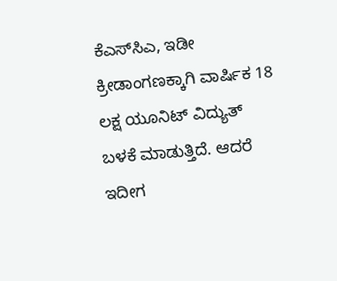ಕೆಎಸ್‌ಸಿಎ, ಇಡೀ ಕ್ರೀಡಾಂಗಣಕ್ಕಾಗಿ ವಾರ್ಷಿಕ 18 ಲಕ್ಷ ಯೂನಿಟ್ ವಿದ್ಯುತ್ ಬಳಕೆ ಮಾಡುತ್ತಿದೆ. ಆದರೆ ಇದೀಗ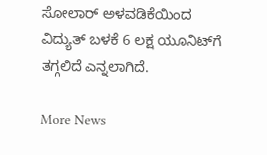ಸೋಲಾರ್ ಅಳವಡಿಕೆಯಿಂದ ವಿದ್ಯುತ್ ಬಳಕೆ 6 ಲಕ್ಷ ಯೂನಿಟ್‌ಗೆ ತಗ್ಗಲಿದೆ ಎನ್ನಲಾಗಿದೆ.

More News